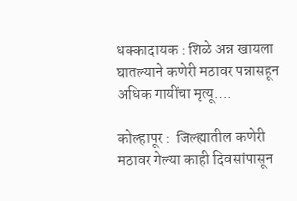धक्कादायक : शिळे अन्न खायला घातल्याने कणेरी मठावर पन्नासहून अधिक गायींचा मृत्यू….

कोल्हापूर :  जिल्ह्यातील कणेरी मठावर गेल्या काही दिवसांपासून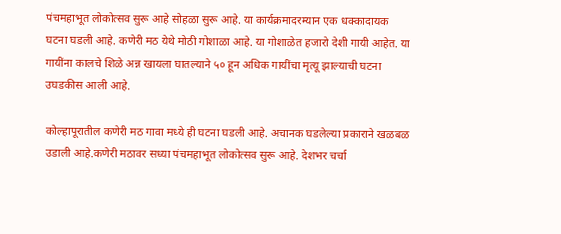पंचमहाभूत लोकोत्सव सुरू आहे सोहळा सुरू आहे. या कार्यक्रमादरम्यान एक धक्कादायक घटना घडली आहे. कणेरी मठ येथे मोठी गोशाळा आहे. या गोशाळेत हजारो देशी गायी आहेत. या गायींना कालचे शिळे अन्न खायला घातल्याने ५० हून अधिक गायींचा मृत्यू झाल्याची घटना उघडकीस आली आहे.

कोल्हापूरातील कणेरी मठ गावा मध्ये ही घटना घडली आहे. अचानक घडलेल्या प्रकाराने खळबळ उडाली आहे.कणेरी मठावर सध्या पंचमहाभूत लोकोत्सव सुरू आहे. देशभर चर्चा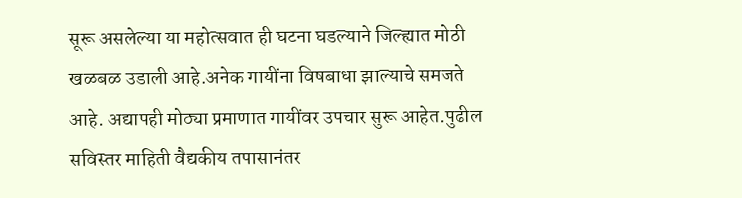सूरू असलेल्या या महोत्सवात ही घटना घडल्याने जिल्ह्यात मोठी खळबळ उडाली आहे.अनेक गायींना विषबाधा झाल्याचे समजते आहे. अद्यापही मोठ्या प्रमाणात गायींवर उपचार सुरू आहेत.पुढील सविस्तर माहिती वैद्यकीय तपासानंतर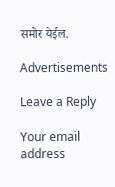समोर येईल.

Advertisements

Leave a Reply

Your email address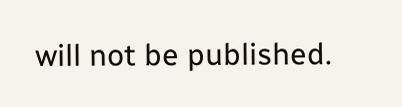will not be published.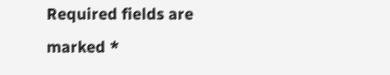Required fields are marked *